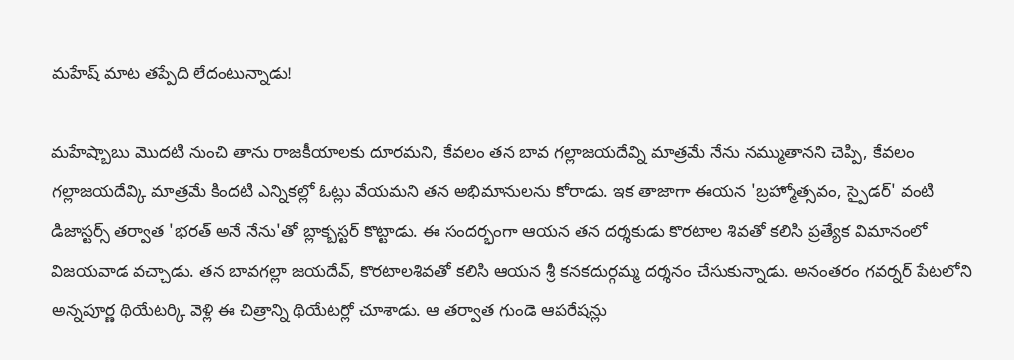మహేష్ మాట తప్పేది లేదంటున్నాడు!

మహేష్బాబు మొదటి నుంచి తాను రాజకీయాలకు దూరమని, కేవలం తన బావ గల్లాజయదేవ్ని మాత్రమే నేను నమ్ముతానని చెప్పి, కేవలం గల్లాజయదేవ్కి మాత్రమే కిందటి ఎన్నికల్లో ఓట్లు వేయమని తన అభిమానులను కోరాడు. ఇక తాజాగా ఈయన 'బ్రహ్మోత్సవం, స్పైడర్' వంటి డిజాస్టర్స్ తర్వాత 'భరత్ అనే నేను'తో బ్లాక్బస్టర్ కొట్టాడు. ఈ సందర్భంగా ఆయన తన దర్శకుడు కొరటాల శివతో కలిసి ప్రత్యేక విమానంలో విజయవాడ వచ్చాడు. తన బావగల్లా జయదేవ్, కొరటాలశివతో కలిసి ఆయన శ్రీ కనకదుర్గమ్మ దర్శనం చేసుకున్నాడు. అనంతరం గవర్నర్ పేటలోని అన్నపూర్ణ థియేటర్కి వెళ్లి ఈ చిత్రాన్ని థియేటర్లో చూశాడు. ఆ తర్వాత గుండె ఆపరేషన్లు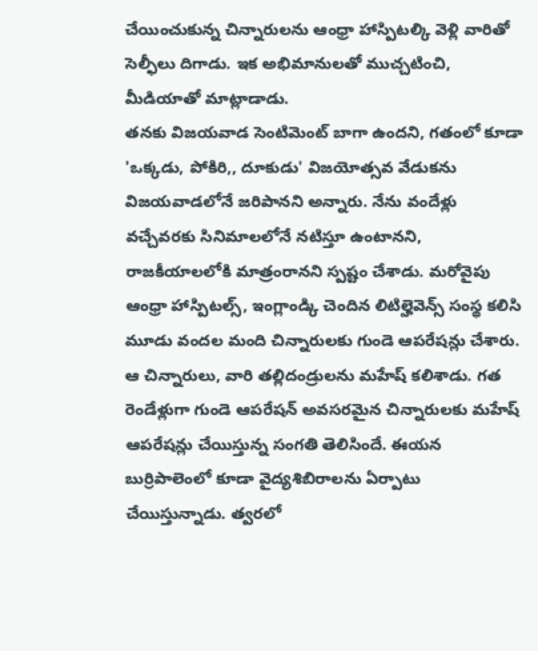చేయించుకున్న చిన్నారులను ఆంధ్రా హాస్పిటల్కి వెళ్లి వారితో సెల్ఫీలు దిగాడు. ఇక అభిమానులతో ముచ్చటించి, మీడియాతో మాట్లాడాడు.
తనకు విజయవాడ సెంటిమెంట్ బాగా ఉందని, గతంలో కూడా 'ఒక్కడు, పోకిరి,, దూకుడు' విజయోత్సవ వేడుకను విజయవాడలోనే జరిపానని అన్నారు. నేను వందేళ్లు వచ్చేవరకు సినిమాలలోనే నటిస్తూ ఉంటానని, రాజకీయాలలోకి మాత్రంరానని స్పష్టం చేశాడు. మరోవైపు ఆంధ్రా హాస్పిటల్స్, ఇంగ్లాండ్కి చెందిన లిటిల్హెవెన్స్ సంస్థ కలిసి మూడు వందల మంది చిన్నారులకు గుండె ఆపరేషన్లు చేశారు. ఆ చిన్నారులు, వారి తల్లిదండ్రులను మహేష్ కలిశాడు. గత రెండేళ్లుగా గుండె ఆపరేషన్ అవసరమైన చిన్నారులకు మహేష్ ఆపరేషన్లు చేయిస్తున్న సంగతి తెలిసిందే. ఈయన బుర్రిపాలెంలో కూడా వైద్యశిబిరాలను ఏర్పాటు చేయిస్తున్నాడు. త్వరలో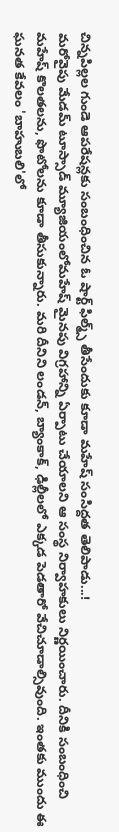చిన్నపిల్లల గుండె ఆపరేషన్లకు సంబంధించిన ఓ షార్ట్ ఫిల్మ్స్ తీసేందుకు కూడా మహేష్ సంసిద్దత తెలిపాడు...!
మరోవైపు మేడమ్ టూస్సాడ్ మ్యూజియంలోమహేష్ మైనపు విగ్రహాన్ని ఏర్పాటు చేయాలని ఆ సంస్థ నిర్వాహకులు నిర్ణయించారు. దీనికి సంబంధించి మహేష్ కొలతలను, ఫొటోలను కూడా తీసుకున్నారు. మరి దీనిని లండన్, బ్యాంకాక్, ఢిల్లీలలో ఎక్కడ పెడతారో వేచిచూడాల్సివుంది. ఇంతకు ముందు ఈ ఘనత కేవలం 'బాహుబలి'లో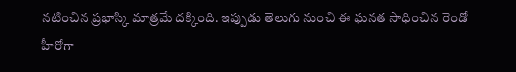నటించిన ప్రభాస్కి మాత్రమే దక్కింది. ఇప్పుడు తెలుగు నుంచి ఈ ఘనత సాధించిన రెండో హీరోగా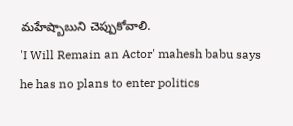మహేష్బాబుని చెప్పుకోవాలి.
'I Will Remain an Actor' mahesh babu says he has no plans to enter politics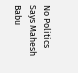No Politics Says Mahesh Babu